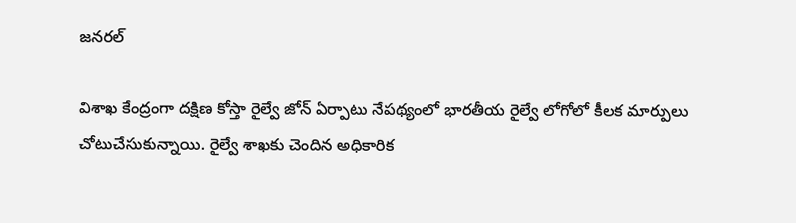జనరల్

విశాఖ కేంద్రంగా దక్షిణ కోస్తా రైల్వే జోన్ ఏర్పాటు నేపథ్యంలో భారతీయ రైల్వే లోగోలో కీలక మార్పులు చోటుచేసుకున్నాయి. రైల్వే శాఖకు చెందిన అధికారిక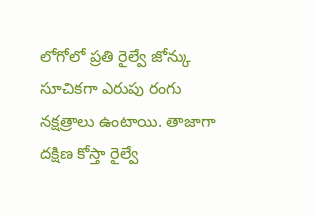లోగోలో ప్రతి రైల్వే జోన్కు సూచికగా ఎరుపు రంగు నక్షత్రాలు ఉంటాయి. తాజాగా దక్షిణ కోస్తా రైల్వే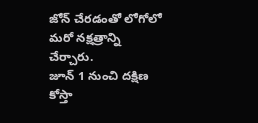జోన్ చేరడంతో లోగోలో మరో నక్షత్రాన్ని చేర్చారు.
జూన్ 1 నుంచి దక్షిణ కోస్తా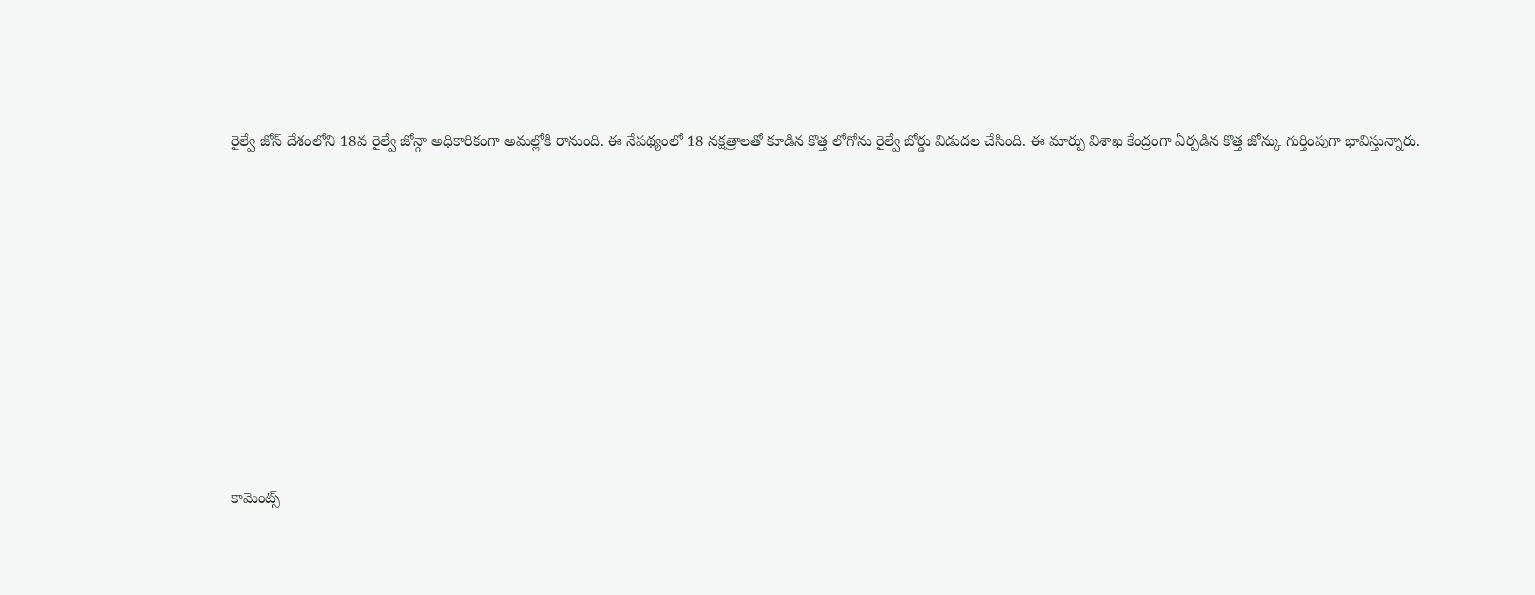రైల్వే జోన్ దేశంలోని 18వ రైల్వే జోన్గా అధికారికంగా అమల్లోకి రానుంది. ఈ నేపథ్యంలో 18 నక్షత్రాలతో కూడిన కొత్త లోగోను రైల్వే బోర్డు విడుదల చేసింది. ఈ మార్పు విశాఖ కేంద్రంగా ఏర్పడిన కొత్త జోన్కు గుర్తింపుగా భావిస్తున్నారు.













కామెంట్స్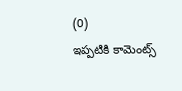(0)
ఇప్పటికి కామెంట్స్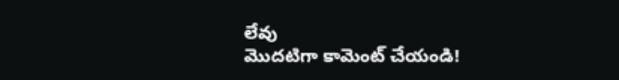లేవు
మొదటిగా కామెంట్ చేయండి!